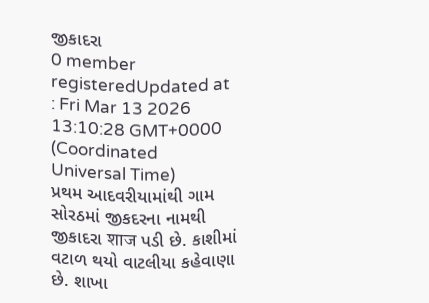જીકાદરા
0 member registeredUpdated at : Fri Mar 13 2026 13:10:28 GMT+0000 (Coordinated Universal Time)
પ્રથમ આદવરીયામાંથી ગામ સોરઠમાં જીકદરના નામથી જીકાદરા शाज પડી છે. કાશીમાં વટાળ થયો વાટલીયા કહેવાણા છે. શાખા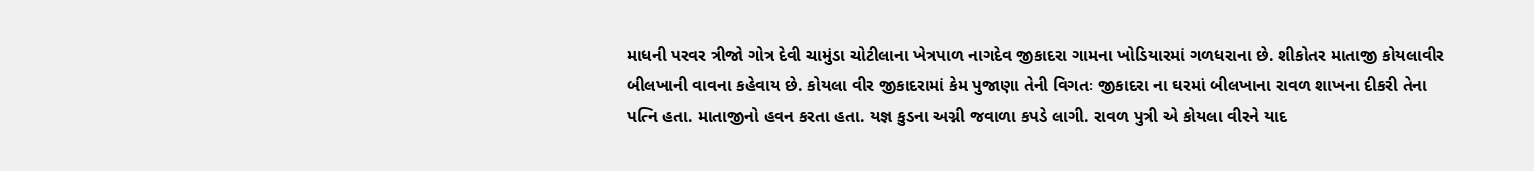માધની પરવર ત્રીજો ગોત્ર દેવી ચામુંડા ચોટીલાના ખેત્રપાળ નાગદેવ જીકાદરા ગામના ખોડિયારમાં ગળધરાના છે. શીકોતર માતાજી કોયલાવીર બીલખાની વાવના કહેવાય છે. કોયલા વીર જીકાદરામાં કેમ પુજાણા તેની વિગતઃ જીકાદરા ના ઘરમાં બીલખાના રાવળ શાખના દીકરી તેના પત્નિ હતા. માતાજીનો હવન કરતા હતા. યજ્ઞ કુડના અગ્ની જવાળા કપડે લાગી. રાવળ પુત્રી એ કોયલા વીરને યાદ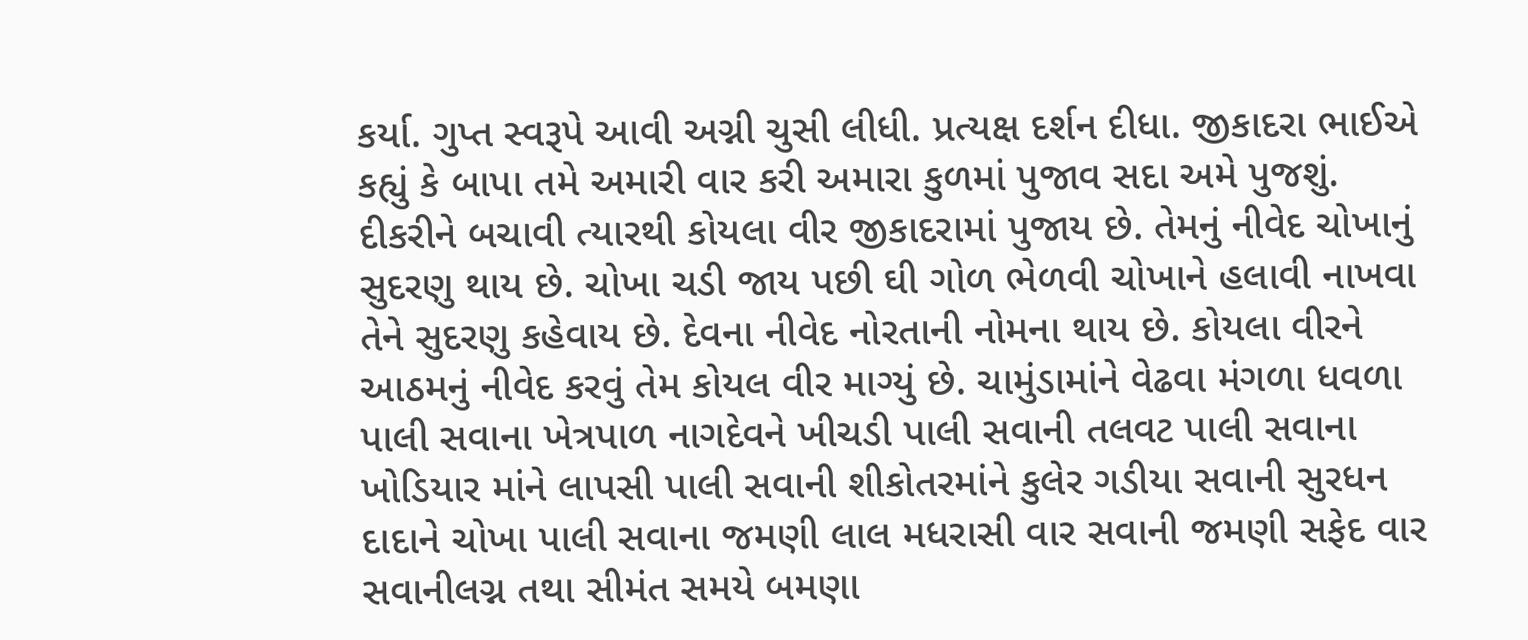કર્યા. ગુપ્ત સ્વરૂપે આવી અગ્ની ચુસી લીધી. પ્રત્યક્ષ દર્શન દીધા. જીકાદરા ભાઈએ કહ્યું કે બાપા તમે અમારી વાર કરી અમારા કુળમાં પુજાવ સદા અમે પુજશું. દીકરીને બચાવી ત્યારથી કોયલા વીર જીકાદરામાં પુજાય છે. તેમનું નીવેદ ચોખાનું સુદરણુ થાય છે. ચોખા ચડી જાય પછી ઘી ગોળ ભેળવી ચોખાને હલાવી નાખવા તેને સુદરણુ કહેવાય છે. દેવના નીવેદ નોરતાની નોમના થાય છે. કોયલા વીરને આઠમનું નીવેદ કરવું તેમ કોયલ વીર માગ્યું છે. ચામુંડામાંને વેઢવા મંગળા ધવળા પાલી સવાના ખેત્રપાળ નાગદેવને ખીચડી પાલી સવાની તલવટ પાલી સવાના ખોડિયાર માંને લાપસી પાલી સવાની શીકોતરમાંને કુલેર ગડીયા સવાની સુરધન દાદાને ચોખા પાલી સવાના જમણી લાલ મધરાસી વાર સવાની જમણી સફેદ વાર સવાનીલગ્ન તથા સીમંત સમયે બમણા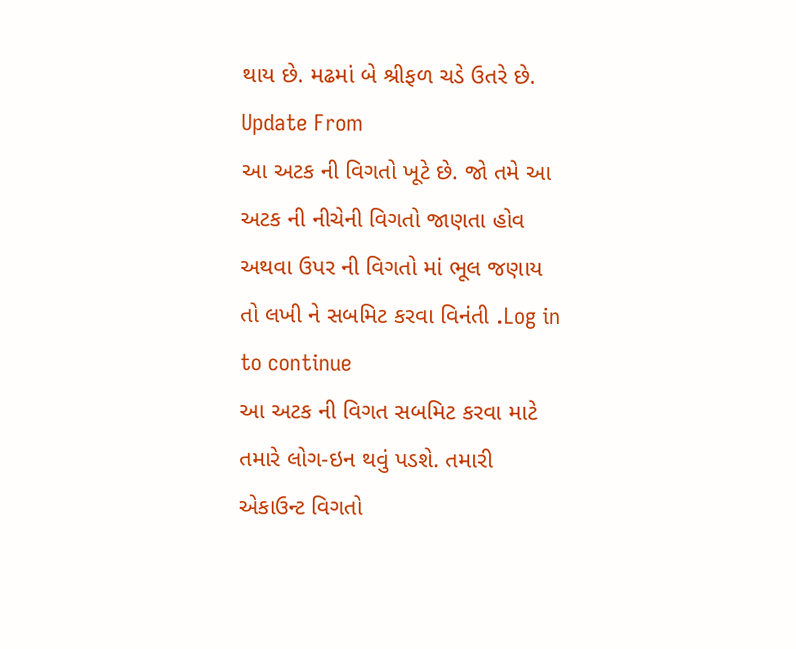થાય છે. મઢમાં બે શ્રીફળ ચડે ઉતરે છે.
Update From
આ અટક ની વિગતો ખૂટે છે. જો તમે આ અટક ની નીચેની વિગતો જાણતા હોવ અથવા ઉપર ની વિગતો માં ભૂલ જણાય તો લખી ને સબમિટ કરવા વિનંતી .Log in to continue
આ અટક ની વિગત સબમિટ કરવા માટે તમારે લોગ-ઇન થવું પડશે. તમારી એકાઉન્ટ વિગતો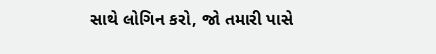સાથે લોગિન કરો, જો તમારી પાસે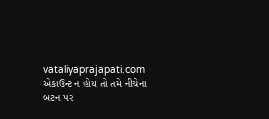vataliyaprajapati.com એકાઉન્ટ ન હોય તો તમે નીચેના બટન પર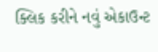ક્લિક કરીને નવું એકાઉન્ટ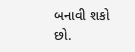બનાવી શકો છો.